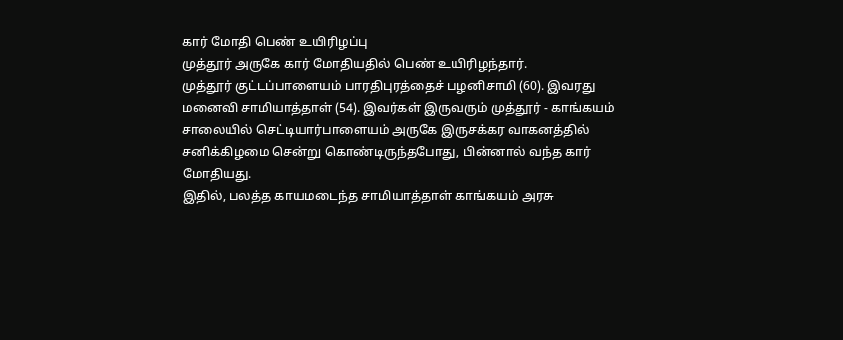கார் மோதி பெண் உயிரிழப்பு
முத்தூர் அருகே கார் மோதியதில் பெண் உயிரிழந்தார்.
முத்தூர் குட்டப்பாளையம் பாரதிபுரத்தைச் பழனிசாமி (60). இவரது மனைவி சாமியாத்தாள் (54). இவர்கள் இருவரும் முத்தூர் - காங்கயம் சாலையில் செட்டியார்பாளையம் அருகே இருசக்கர வாகனத்தில் சனிக்கிழமை சென்று கொண்டிருந்தபோது, பின்னால் வந்த கார் மோதியது.
இதில், பலத்த காயமடைந்த சாமியாத்தாள் காங்கயம் அரசு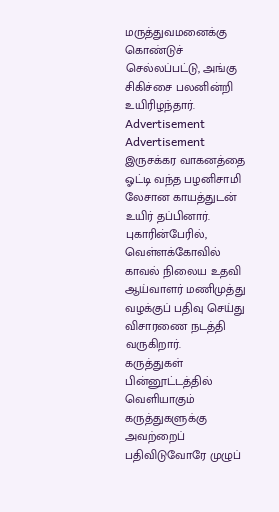மருத்துவமனைக்கு கொண்டுச் செல்லப்பட்டு, அங்கு சிகிச்சை பலனின்றி உயிரிழந்தார்.
Advertisement
Advertisement
இருசக்கர வாகனத்தை ஓட்டி வந்த பழனிசாமி லேசான காயத்துடன் உயிர் தப்பினார். புகாரின்பேரில், வெள்ளக்கோவில் காவல் நிலைய உதவி ஆய்வாளர் மணிமுத்து வழக்குப் பதிவு செய்து விசாரணை நடத்தி வருகிறார்.
கருத்துகள்
பின்னூட்டத்தில் வெளியாகும் கருத்துகளுக்கு அவற்றைப் பதிவிடுவோரே முழுப்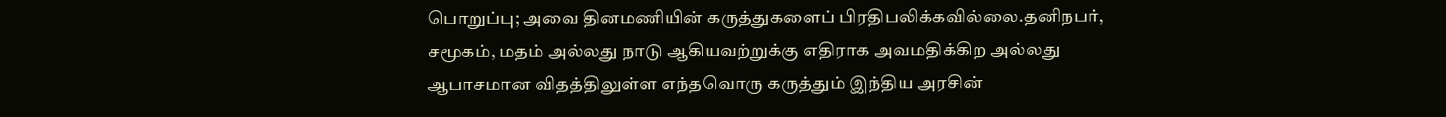பொறுப்பு; அவை தினமணியின் கருத்துகளைப் பிரதிபலிக்கவில்லை.தனிநபர், சமூகம், மதம் அல்லது நாடு ஆகியவற்றுக்கு எதிராக அவமதிக்கிற அல்லது ஆபாசமான விதத்திலுள்ள எந்தவொரு கருத்தும் இந்திய அரசின்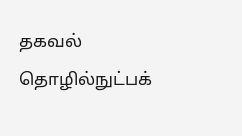தகவல் தொழில்நுட்பக்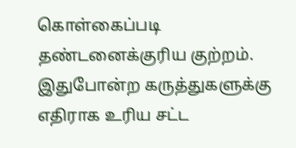கொள்கைப்படி தண்டனைக்குரிய குற்றம். இதுபோன்ற கருத்துகளுக்கு எதிராக உரிய சட்ட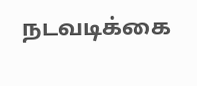நடவடிக்கை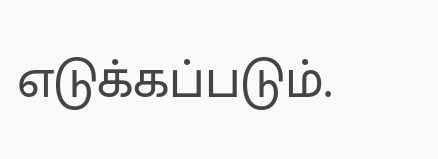எடுக்கப்படும்.